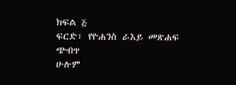ክፍል ፭
ፍርድ፣ የዮሐንስ ራእይ መጽሐፍ ጭብጥ
ሁሉም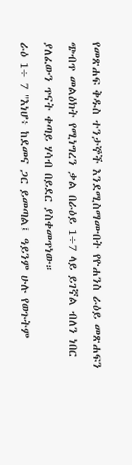የመጽሐፍ ቅዱስ ተንታኞች እንደሚስማሙበት የዮሐንስ ራዕይ መጽሐፍን ጭብጥ መልዕክት የሚነግረን ቃል በራዕይ 1÷7 ላይ ይገኛል ብለን ነበር ያለፈውን ጥናት ቀጣይ ሃሳብ በይደር ያስቀመጥነው።
ራዕ 1÷ 7 "እነሆ፥ ከደመና ጋር ይመጣል፤ ዓይንም ሁሉ የወጉትም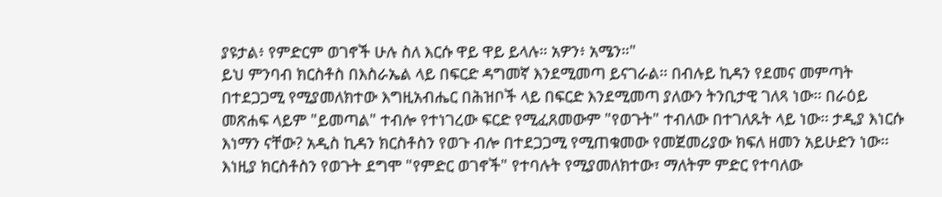ያዩታል፥ የምድርም ወገኖች ሁሉ ስለ እርሱ ዋይ ዋይ ይላሉ። አዎን፥ አሜን።"
ይህ ምንባብ ክርስቶስ በእስራኤል ላይ በፍርድ ዳግመኛ እንደሚመጣ ይናገራል፡፡ በብሉይ ኪዳን የደመና መምጣት በተደጋጋሚ የሚያመለክተው እግዚአብሔር በሕዝቦች ላይ በፍርድ እንደሚመጣ ያለውን ትንቢታዊ ገለጻ ነው፡፡ በራዕይ መጽሐፍ ላይም "ይመጣል" ተብሎ የተነገረው ፍርድ የሚፈጸመውም "የወጉት" ተብለው በተገለጹት ላይ ነው፡፡ ታዲያ እነርሱ እነማን ናቸው? አዲስ ኪዳን ክርስቶስን የወጉ ብሎ በተደጋጋሚ የሚጠቁመው የመጀመሪያው ክፍለ ዘመን አይሁድን ነው፡፡ እነዚያ ክርስቶስን የወጉት ደግሞ "የምድር ወገኖች" የተባሉት የሚያመለክተው፣ ማለትም ምድር የተባለው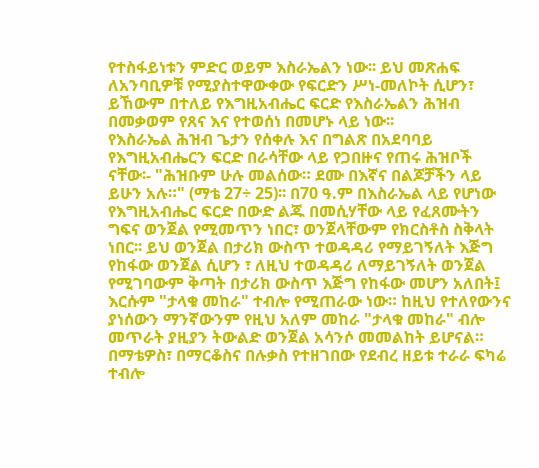የተስፋይነቱን ምድር ወይም እስራኤልን ነው፡፡ ይህ መጽሐፍ ለአንባቢዎቹ የሚያስተዋውቀው የፍርድን ሥነ-መለኮት ሲሆን፣ ይኸውም በተለይ የእግዚአብሔር ፍርድ የእስራኤልን ሕዝብ በመቃወም የጸና እና የተወሰነ በመሆኑ ላይ ነው፡፡
የእስራኤል ሕዝብ ጌታን የሰቀሉ እና በግልጽ በአደባባይ የእግዚአብሔርን ፍርድ በራሳቸው ላይ የጋበዙና የጠሩ ሕዝቦች ናቸው፡- "ሕዝቡም ሁሉ መልሰው። ደሙ በእኛና በልጆቻችን ላይ ይሁን አሉ።" (ማቴ 27÷ 25)፡፡ በ70 ዓ.ም በእስራኤል ላይ የሆነው የእግዚአብሔር ፍርድ በውድ ልጁ በመሲሃቸው ላይ የፈጸሙትን ግፍና ወንጀል የሚመጥን ነበር፣ ወንጀላቸውም የክርስቶስ ስቅላት ነበር፡፡ ይህ ወንጀል በታሪክ ውስጥ ተወዳዳሪ የማይገኝለት እጅግ የከፋው ወንጀል ሲሆን ፣ ለዚህ ተወዳዳሪ ለማይገኝለት ወንጀል የሚገባውም ቅጣት በታሪክ ውስጥ እጅግ የከፋው መሆን አለበት፤ እርሱም "ታላቁ መከራ" ተብሎ የሚጠራው ነው። ከዚህ የተለየውንና ያነሰውን ማንኛውንም የዚህ አለም መከራ "ታላቁ መከራ" ብሎ መጥራት ያዚያን ትውልድ ወንጀል አሳንሶ መመልከት ይሆናል።
በማቴዎስ፣ በማርቆስና በሉቃስ የተዘገበው የደብረ ዘይቱ ተራራ ፍካሬ ተብሎ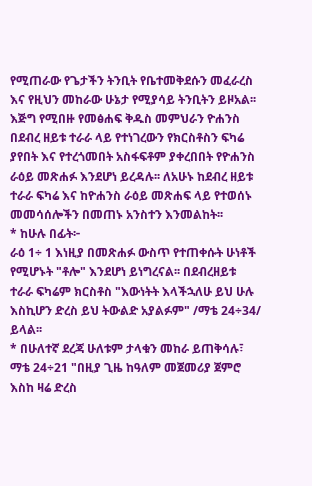የሚጠራው የጌታችን ትንቢት የቤተመቅደሱን መፈራረስ እና የዚህን መከራው ሁኔታ የሚያሳይ ትንቢትን ይዞአል፡፡ እጅግ የሚበዙ የመፅሐፍ ቅዱስ መምህራን ዮሐንስ በደብረ ዘይቱ ተራራ ላይ የተነገረውን የክርስቶስን ፍካሬ ያየበት እና የተረጎመበት አስፋፍቶም ያቀረበበት የዮሐንስ ራዕይ መጽሐፉ እንደሆነ ይረዳሉ፡፡ ለአሁኑ ከደብረ ዘይቱ ተራራ ፍካሬ እና ከዮሐንስ ራዕይ መጽሐፍ ላይ የተወሰኑ መመሳሰሎችን በመጠኑ አንስተን እንመልከት፡፡
* ከሁሉ በፊት፦
ራዕ 1÷ 1 እነዚያ በመጽሐፉ ውስጥ የተጠቀሱት ሁነቶች የሚሆኑት "ቶሎ" እንደሆነ ይነግረናል፡፡ በደብረዘይቱ ተራራ ፍካሬም ክርስቶስ "እውነትት እላችኋለሁ ይህ ሁሉ እስኪሆን ድረስ ይህ ትውልድ አያልፉም" /ማቴ 24÷34/ ይላል፡፡
* በሁለተኛ ደረጃ ሁለቱም ታላቁን መከራ ይጠቅሳሉ፣
ማቴ 24÷21 "በዚያ ጊዜ ከዓለም መጀመሪያ ጀምሮ እስከ ዛሬ ድረስ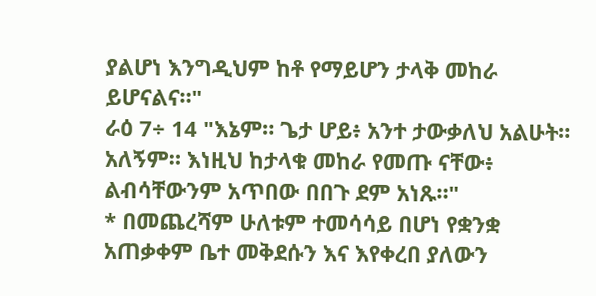ያልሆነ እንግዲህም ከቶ የማይሆን ታላቅ መከራ ይሆናልና።"
ራዕ 7÷ 14 "እኔም። ጌታ ሆይ፥ አንተ ታውቃለህ አልሁት። አለኝም። እነዚህ ከታላቁ መከራ የመጡ ናቸው፥ ልብሳቸውንም አጥበው በበጉ ደም አነጹ።"
* በመጨረሻም ሁለቱም ተመሳሳይ በሆነ የቋንቋ አጠቃቀም ቤተ መቅደሱን እና እየቀረበ ያለውን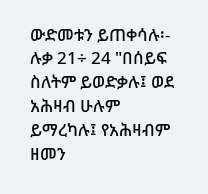ውድመቱን ይጠቀሳሉ፡-
ሉቃ 21÷ 24 "በሰይፍ ስለትም ይወድቃሉ፤ ወደ አሕዛብ ሁሉም ይማረካሉ፤ የአሕዛብም ዘመን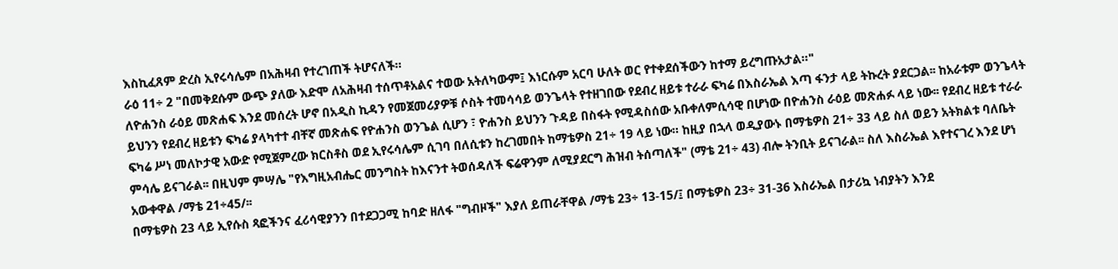እስኪፈጸም ድረስ ኢየሩሳሌም በአሕዛብ የተረገጠች ትሆናለች።
ራዕ 11÷ 2 "በመቅደሱም ውጭ ያለው እድሞ ለአሕዛብ ተሰጥቶአልና ተወው አትለካውም፤ እነርሱም አርባ ሁለት ወር የተቀደሰችውን ከተማ ይረግጡአታል።"
ለዮሐንስ ራዕይ መጽሐፍ እንደ መሰረት ሆኖ በአዲስ ኪዳን የመጀመሪያዎቹ ሶስት ተመሳሳይ ወንጌላት የተዘገበው የደብረ ዘይቱ ተራራ ፍካሬ በእስራኤል እጣ ፋንታ ላይ ትኩረት ያደርጋል፡፡ ከአራቱም ወንጌላት ይህንን የደብረ ዘይቱን ፍካሬ ያላካተተ ብቸኛ መጽሐፍ የዮሐንስ ወንጌል ሲሆን ፣ ዮሐንስ ይህንን ጉዳይ በስፋት የሚዳስሰው አቡቀለምሲሳዊ በሆነው በዮሐንስ ራዕይ መጽሐፉ ላይ ነው፡፡ የደብረ ዘይቱ ተራራ ፍካሬ ሥነ መለኮታዊ አውድ የሚጀምረው ክርስቶስ ወደ ኢየሩሳሌም ሲገባ በለሲቱን ከረገመበት ከማቴዎስ 21÷ 19 ላይ ነው። ከዚያ በኋላ ወዲያውኑ በማቴዎስ 21÷ 33 ላይ ስለ ወይን አትክልቱ ባለቤት ምሳሌ ይናገራል፡፡ በዚህም ምሣሌ "የእግዚአብሔር መንግስት ከእናንተ ትወሰዳለች ፍሬዋንም ለሚያደርግ ሕዝብ ትሰጣለች" (ማቴ 21÷ 43) ብሎ ትንቢት ይናገራል፡፡ ስለ እስራኤል እየተናገረ እንደ ሆነ አውቀዋል /ማቴ 21÷45/፡፡
በማቴዎስ 23 ላይ ኢየሱስ ጻፎችንና ፈሪሳዊያንን በተደጋጋሚ ከባድ ዘለፋ "ግብዞች" እያለ ይጠራቸዋል /ማቴ 23÷ 13-15/፤ በማቴዎስ 23÷ 31-36 እስራኤል በታሪኳ ነብያትን እንደ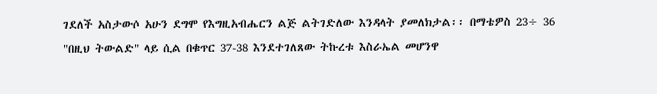ገደለች አስታውሶ አሁን ደግሞ የእግዚአብሔርን ልጅ ልትገድለው እንዳላት ያመለክታል፡፡ በማቴዎስ 23÷ 36 "በዚህ ትውልድ" ላይ ሲል በቁጥር 37-38 እንደተገለጸው ትኩረቱ እስራኤል መሆንዋ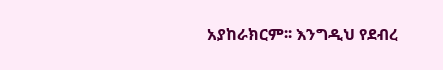አያከራክርም፡፡ እንግዲህ የደብረ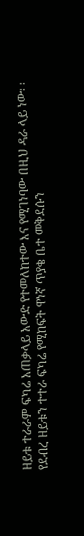ዘይቱ ተራራም ፍካሬ አጠቃላይ አውድ የተመለከተው እና የሚገነባው በዚህ ዳራ ላይ ነው፡ ፡
የደብረ ዘይቱን ተተራ ፍካሬ የሚከፍት ዋነኛ ጥያቄ ቤተ መቅደሱን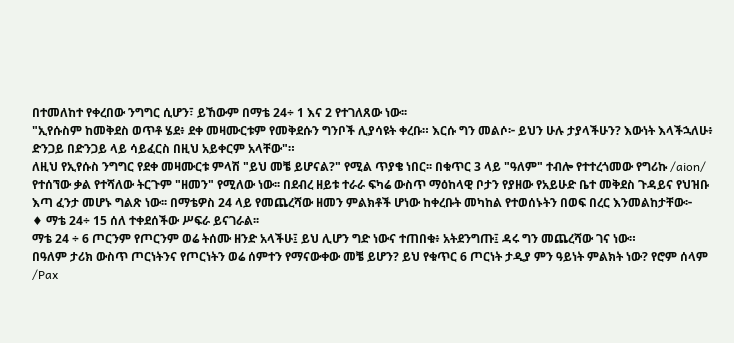በተመለከተ የቀረበው ንግግር ሲሆን፣ ይኸውም በማቴ 24÷ 1 እና 2 የተገለጸው ነው፡፡
"ኢየሱስም ከመቅደስ ወጥቶ ሄደ፥ ደቀ መዛሙርቱም የመቅደሱን ግንቦች ሊያሳዩት ቀረቡ። እርሱ ግን መልሶ፦ ይህን ሁሉ ታያላችሁን? እውነት እላችኋለሁ፥ ድንጋይ በድንጋይ ላይ ሳይፈርስ በዚህ አይቀርም አላቸው"።
ለዚህ የኢየሱስ ንግግር የደቀ መዛሙርቱ ምላሽ "ይህ መቼ ይሆናል?" የሚል ጥያቄ ነበር፡፡ በቁጥር 3 ላይ "ዓለም" ተብሎ የተተረጎመው የግሪኩ /aion/ የተሰኘው ቃል የተሻለው ትርጉም "ዘመን" የሚለው ነው፡፡ በደብረ ዘይቱ ተራራ ፍካሬ ውስጥ ማዕከላዊ ቦታን የያዘው የአይሁድ ቤተ መቅደስ ጉዳይና የህዝቡ እጣ ፈንታ መሆኑ ግልጽ ነው፡፡ በማቴዎስ 24 ላይ የመጨረሻው ዘመን ምልክቶች ሆነው ከቀረቡት መካከል የተወሰኑትን በወፍ በረር እንመልከታቸው፦
♦ ማቴ 24÷ 15 ሰለ ተቀደሰችው ሥፍራ ይናገራል፡፡
ማቴ 24 ÷ 6 ጦርንም የጦርንም ወሬ ትሰሙ ዘንድ አላችሁ፤ ይህ ሊሆን ግድ ነውና ተጠበቁ፥ አትደንግጡ፤ ዳሩ ግን መጨረሻው ገና ነው።
በዓለም ታሪክ ውስጥ ጦርነትንና የጦርነትን ወሬ ሰምተን የማናውቀው መቼ ይሆን? ይህ የቁጥር 6 ጦርነት ታዲያ ምን ዓይነት ምልክት ነው? የሮም ሰላም /Pax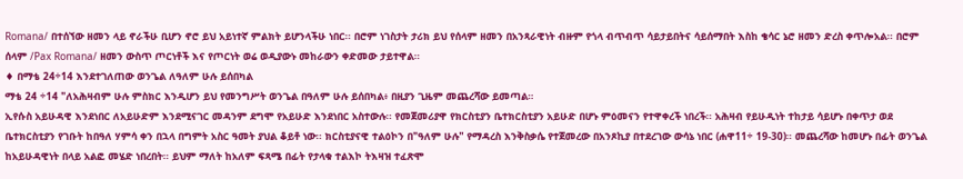Romana/ በተሰኘው ዘመን ላይ ኖራችሁ ቢሆን ኖሮ ይህ አይነተኛ ምልክት ይሆንላችሁ ነበር፡፡ በሮም ነገስታት ታሪክ ይህ የሰላም ዘመን በአንጻራዊነት ብዙም የጎላ ብጥብጥ ሳይታይበትና ሳይሰማበት እስከ ቄሳር ኔሮ ዘመን ድረስ ቀጥሎአል፡፡ በሮም ሰላም /Pax Romana/ ዘመን ውስጥ ጦርነቶች እና የጦርነት ወሬ ወዲያውኑ መከራውን ቀድመው ታይተዋል፡፡
♦ በማቴ 24÷14 እንደተገለጠው ወንጌል ለዓለም ሁሉ ይሰበካል
ማቴ 24 ÷14 "ለአሕዛብም ሁሉ ምስክር እንዲሆን ይህ የመንግሥት ወንጌል በዓለም ሁሉ ይሰበካል፥ በዚያን ጊዜም መጨረሻው ይመጣል።
ኢየሱስ አይሁዳዊ እንደነበር ለአይሁድም እንደሚናገር መዳንም ደግሞ የአይሁድ እንደነበር አስተውሉ፡፡ የመጀመሪያዋ የክርስቲያን ቤተክርስቲያን አይሁድ በሆኑ ምዕመናን የተዋቀረች ነበረች፡፡ አሕዛብ የይሁዲነት ተከታይ ሳይሆኑ በቀጥታ ወደ ቤተክርስቲያን የገቡት ከበዓለ ሃምሳ ቀን በኋላ በግምት አስር ዓመት ያህል ቆይቶ ነው፡፡ ክርስቲያናዊ ተልዕኮን በ"ዓለም ሁሉ" የማዳረስ እንቅስቃሴ የተጀመረው በአንጾኪያ በተደረገው ውሳኔ ነበር (ሐዋ11÷ 19-30)፡፡ መጨረሻው ከመሆኑ በፊት ወንጌል ከአይሁዳዊነት በላይ አልፎ መሄድ ነበረበት፡፡ ይህም ማለት ከአለም ፍጻሜ በፊት የታላቁ ተልእኮ ትእዛዝ ተፈጽሞ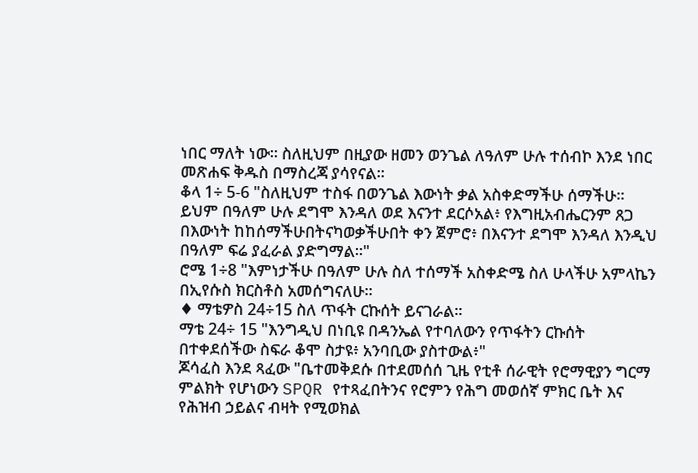ነበር ማለት ነው። ስለዚህም በዚያው ዘመን ወንጌል ለዓለም ሁሉ ተሰብኮ እንደ ነበር መጽሐፍ ቅዱስ በማስረጃ ያሳየናል።
ቆላ 1÷ 5-6 "ስለዚህም ተስፋ በወንጌል እውነት ቃል አስቀድማችሁ ሰማችሁ። ይህም በዓለም ሁሉ ደግሞ እንዳለ ወደ እናንተ ደርሶአል፥ የእግዚአብሔርንም ጸጋ በእውነት ከከሰማችሁበትናካወቃችሁበት ቀን ጀምሮ፥ በእናንተ ደግሞ እንዳለ እንዲህ በዓለም ፍሬ ያፈራል ያድግማል።"
ሮሜ 1÷8 "እምነታችሁ በዓለም ሁሉ ስለ ተሰማች አስቀድሜ ስለ ሁላችሁ አምላኬን በኢየሱስ ክርስቶስ አመሰግናለሁ።
♦ ማቴዎስ 24÷15 ስለ ጥፋት ርኩሰት ይናገራል፡፡
ማቴ 24÷ 15 "እንግዲህ በነቢዩ በዳንኤል የተባለውን የጥፋትን ርኩሰት በተቀደሰችው ስፍራ ቆሞ ስታዩ፥ አንባቢው ያስተውል፥"
ጆሳፈስ እንደ ጻፈው "ቤተመቅደሱ በተደመሰሰ ጊዜ የቲቶ ሰራዊት የሮማዊያን ግርማ ምልክት የሆነውን SPQR የተጻፈበትንና የሮምን የሕግ መወሰኛ ምክር ቤት እና የሕዝብ ኃይልና ብዛት የሚወክል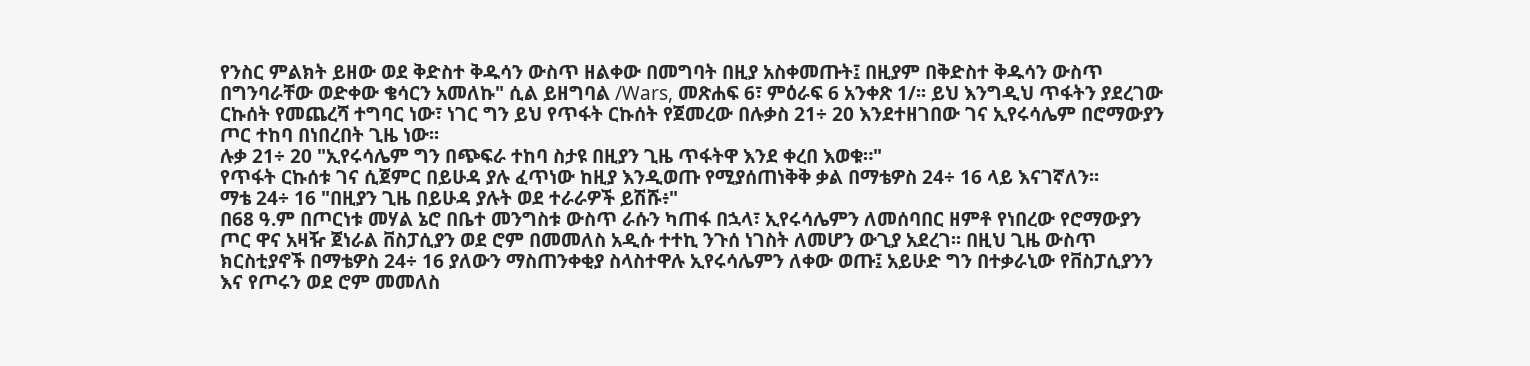የንስር ምልክት ይዘው ወደ ቅድስተ ቅዱሳን ውስጥ ዘልቀው በመግባት በዚያ አስቀመጡት፤ በዚያም በቅድስተ ቅዱሳን ውስጥ በግንባራቸው ወድቀው ቄሳርን አመለኩ" ሲል ይዘግባል /Wars, መጽሐፍ 6፣ ምዕራፍ 6 አንቀጽ 1/፡፡ ይህ እንግዲህ ጥፋትን ያደረገው ርኩሰት የመጨረሻ ተግባር ነው፣ ነገር ግን ይህ የጥፋት ርኩሰት የጀመረው በሉቃስ 21÷ 20 እንደተዘገበው ገና ኢየሩሳሌም በሮማውያን ጦር ተከባ በነበረበት ጊዜ ነው፡፡
ሉቃ 21÷ 20 "ኢየሩሳሌም ግን በጭፍራ ተከባ ስታዩ በዚያን ጊዜ ጥፋትዋ እንደ ቀረበ እወቁ።"
የጥፋት ርኩሰቱ ገና ሲጀምር በይሁዳ ያሉ ፈጥነው ከዚያ እንዲወጡ የሚያሰጠነቅቅ ቃል በማቴዎስ 24÷ 16 ላይ እናገኛለን፡፡
ማቴ 24÷ 16 "በዚያን ጊዜ በይሁዳ ያሉት ወደ ተራራዎች ይሽሹ፥"
በ68 ዓ.ም በጦርነቱ መሃል ኔሮ በቤተ መንግስቱ ውስጥ ራሱን ካጠፋ በኋላ፣ ኢየሩሳሌምን ለመሰባበር ዘምቶ የነበረው የሮማውያን ጦር ዋና አዛዥ ጀነራል ቨስፓሲያን ወደ ሮም በመመለስ አዲሱ ተተኪ ንጉሰ ነገስት ለመሆን ውጊያ አደረገ፡፡ በዚህ ጊዜ ውስጥ ክርስቲያኖች በማቴዎስ 24÷ 16 ያለውን ማስጠንቀቂያ ስላስተዋሉ ኢየሩሳሌምን ለቀው ወጡ፤ አይሁድ ግን በተቃራኒው የቨስፓሲያንን እና የጦሩን ወደ ሮም መመለስ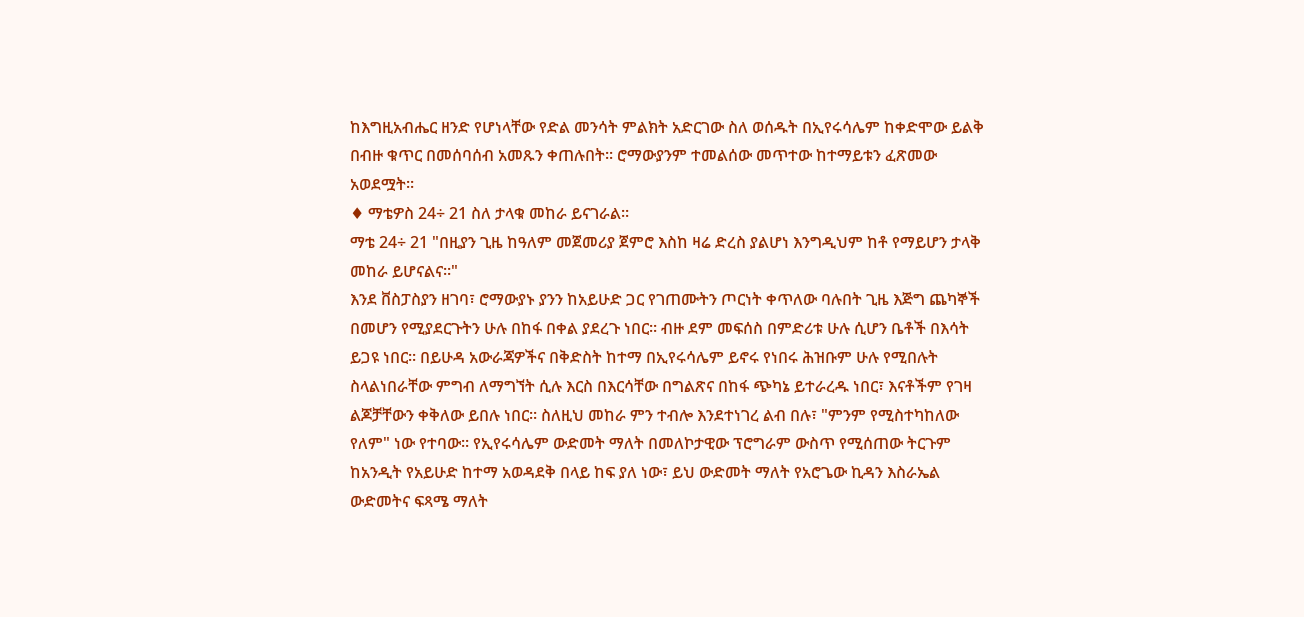ከእግዚአብሔር ዘንድ የሆነላቸው የድል መንሳት ምልክት አድርገው ስለ ወሰዱት በኢየሩሳሌም ከቀድሞው ይልቅ በብዙ ቁጥር በመሰባሰብ አመጹን ቀጠሉበት፡፡ ሮማውያንም ተመልሰው መጥተው ከተማይቱን ፈጽመው አወደሟት፡፡
♦ ማቴዎስ 24÷ 21 ስለ ታላቁ መከራ ይናገራል፡፡
ማቴ 24÷ 21 "በዚያን ጊዜ ከዓለም መጀመሪያ ጀምሮ እስከ ዛሬ ድረስ ያልሆነ እንግዲህም ከቶ የማይሆን ታላቅ መከራ ይሆናልና።"
እንደ ቨስፓስያን ዘገባ፣ ሮማውያኑ ያንን ከአይሁድ ጋር የገጠሙትን ጦርነት ቀጥለው ባሉበት ጊዜ እጅግ ጨካኞች በመሆን የሚያደርጉትን ሁሉ በከፋ በቀል ያደረጉ ነበር፡፡ ብዙ ደም መፍሰስ በምድሪቱ ሁሉ ሲሆን ቤቶች በእሳት ይጋዩ ነበር፡፡ በይሁዳ አውራጃዎችና በቅድስት ከተማ በኢየሩሳሌም ይኖሩ የነበሩ ሕዝቡም ሁሉ የሚበሉት ስላልነበራቸው ምግብ ለማግኘት ሲሉ እርስ በእርሳቸው በግልጽና በከፋ ጭካኔ ይተራረዱ ነበር፣ እናቶችም የገዛ ልጆቻቸውን ቀቅለው ይበሉ ነበር፡፡ ስለዚህ መከራ ምን ተብሎ እንደተነገረ ልብ በሉ፣ "ምንም የሚስተካከለው የለም" ነው የተባው፡፡ የኢየሩሳሌም ውድመት ማለት በመለኮታዊው ፕሮግራም ውስጥ የሚሰጠው ትርጉም ከአንዲት የአይሁድ ከተማ አወዳደቅ በላይ ከፍ ያለ ነው፣ ይህ ውድመት ማለት የአሮጌው ኪዳን እስራኤል ውድመትና ፍጻሜ ማለት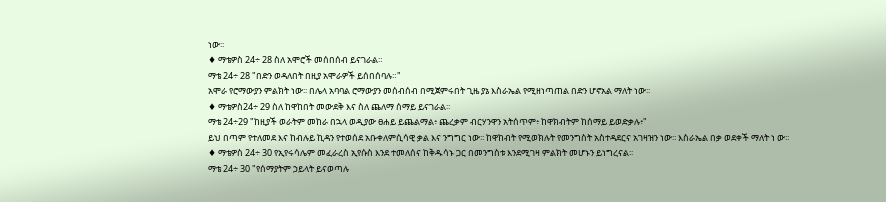ነው፡፡
♦ ማቴዎስ 24÷ 28 ስለ አሞሮች መሰበሰብ ይናገራል።
ማቴ 24÷ 28 "በድን ወዳለበት በዚያ አሞራዎች ይሰበሰባሉ።"
አሞራ የሮማውያን ምልክት ነው፡፡ በሌላ አባባል ሮማውያን መሰብሰብ በሚጀምሩበት ጊዜ ያኔ እስራኤል የሚዘነጣጠል በድን ሆኖአል ማለት ነው፡፡
♦ ማቴዎስ24÷ 29 ስለ ከዋከበት መውደቅ እና ስለ ጨለማ ሰማይ ይናገራል፡፡
ማቴ 24÷29 "ከዚያች ወራትም መከራ በኋላ ወዲያው ፀሐይ ይጨልማል፥ ጨረቃም ብርሃንዋን አትሰጥም፥ ከዋክብትም ከሰማይ ይወድቃሉ፥"
ይህ በጣም የተለመደ እና ከብሉይ ኪዳን የተወሰደ አቡቀለምሲሳዊ ቃል እና ንግግር ነው፡፡ ከዋከብት የሚወክሉት የመንግስት አስተዳደርና አገዛዝን ነው፡፡ እስራኤል በቃ ወደቀች ማለት ነ ው፡፡
♦ ማቴዎስ 24÷ 30 የኢየሩሳሌም መፈራረስ ኢየሱስ እንደ ተመለሰና ከቅዱሳኑ ጋር በመንግስቱ እንደሚገዛ ምልክት መሆኑን ይነግረናል፡፡
ማቴ 24÷ 30 "የሰማያትም ኃይላት ይናወጣሉ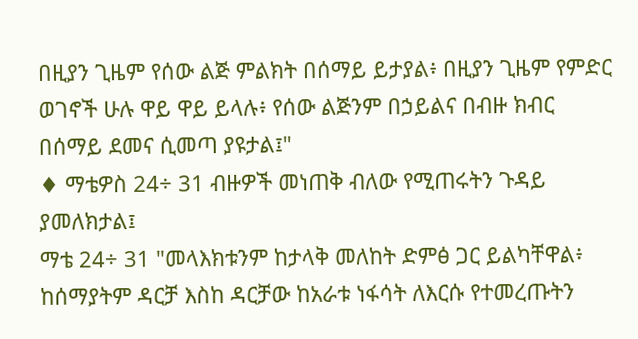በዚያን ጊዜም የሰው ልጅ ምልክት በሰማይ ይታያል፥ በዚያን ጊዜም የምድር ወገኖች ሁሉ ዋይ ዋይ ይላሉ፥ የሰው ልጅንም በኃይልና በብዙ ክብር በሰማይ ደመና ሲመጣ ያዩታል፤"
♦ ማቴዎስ 24÷ 31 ብዙዎች መነጠቅ ብለው የሚጠሩትን ጉዳይ ያመለክታል፤
ማቴ 24÷ 31 "መላእክቱንም ከታላቅ መለከት ድምፅ ጋር ይልካቸዋል፥ ከሰማያትም ዳርቻ እስከ ዳርቻው ከአራቱ ነፋሳት ለእርሱ የተመረጡትን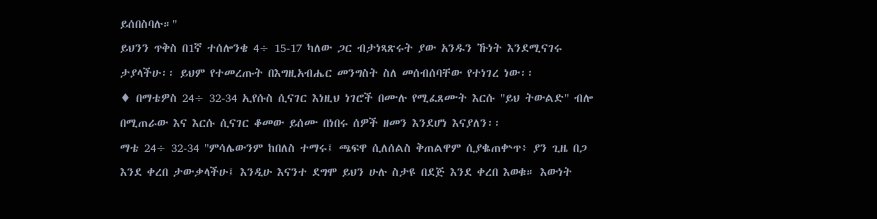ይሰበስባሉ።"
ይህንን ጥቅስ በ1ኛ ተሰሎንቄ 4÷ 15-17 ካለው ጋር ብታነጻጽሩት ያው አንዱን ኹነት እንደሚናገሩ ታያላችሁ፡፡ ይህም የተመረጡት በእግዚአብሔር መንግስት ስለ መሰብሰባቸው የተነገረ ነው፡፡
♦ በማቴዎስ 24÷ 32-34 ኢየሱስ ሲናገር እነዚህ ነገሮች በሙሉ የሚፈጸሙት እርሱ "ይህ ትውልድ" ብሎ በሚጠራው እና እርሱ ሲናገር ቆመው ይሰሙ በነበሩ ሰዎች ዘመን እንደሆነ እናያለን፡፡
ማቴ 24÷ 32-34 "ምሳሌውንም ከበለስ ተማሩ፤ ጫፍዋ ሲለሰልስ ቅጠልዋም ሲያቈጠቍጥ፥ ያን ጊዜ በጋ እንደ ቀረበ ታውቃላችሁ፤ እንዲሁ እናንተ ደግሞ ይህን ሁሉ ስታዩ በደጅ እንደ ቀረበ እወቁ። እውነት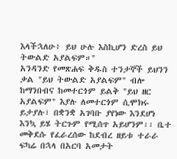እላችኋለሁ፥ ይህ ሁሉ እስኪሆን ድረስ ይህ ትውልድ አያልፍም።"
አንዳንድ የመጽሐፍ ቅዱስ ተንታኞች ይህንን ቃል "ይህ ትውልድ አያልፍም" ብሎ ከማንበብና ከመተርጎም ይልቅ "ይህ ዘር አያልፍም" እያሉ ለመተርጎም ሲሞክሩ ይታያሉ፣ በቋንቋ አገባቡ ያየነው እንደሆነ እንኳ ይሄ ትርጉም የሚሰጥ አይሆንም፡፡ ቤተ መቅደሱ የፈራረሰው ከደብረ ዘይቱ ተራራ ፍካሬ በኋላ በአርባ አመታት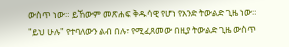ውስጥ ነው። ይኸውም መጽሐፍ ቅዱሳዊ የሆነ የአንድ ትውልድ ጊዜ ነው። "ይህ ሁሉ" የተባለውን ልብ በሉ፣ የሚፈጸመው በዚያ ትውልድ ጊዜ ውስጥ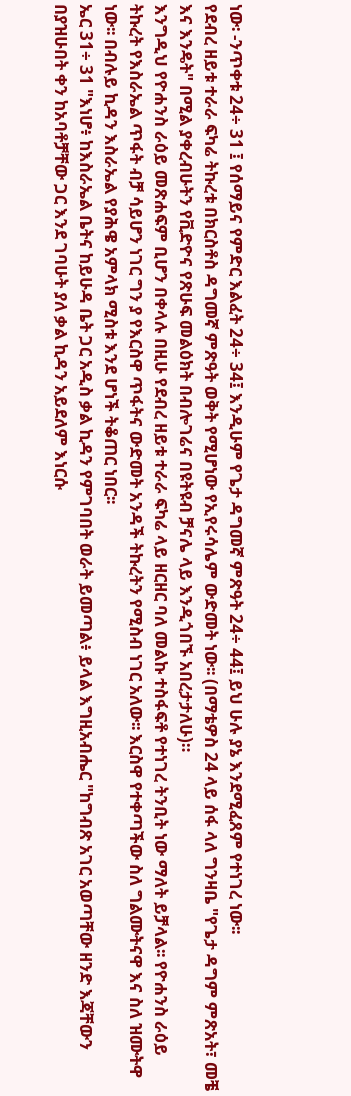ነው፡ -ንጥቀቱ 24÷ 31 ፤ የሰማይና የምድር እልፈት 24÷ 34፤ እንዲሁም የጌታ ዳግመኛ ምጽዓት 24÷ 44፤ ይህ ሁሉ ያኔ እንደሚፈጸም የተነገረ ነው፡፡
የደብረ ዘይቱ ተራራ ፍካሬ ትኩረቱ በክርስቶስ ዳግመኛ ምጽዓት ወቅት የሚሆነው የኢየሩሳሌም ውድመት ነው፡፡ (በማቴዎስ 24 ላይ ሰፋ ላለ ግንዛቤ "የጌታ ዳግም ምጽአት፣ መቼ እና እንዴት" በሚል ያቀረብሁትን የቪድዮና የጽሁፍ መልዕክት በብሎገሬና በዩትዩብ ቻናሌ ላይ እንዲጎበኙ አበረታታለሁ)።
እንግዲህ የዮሐንስ ራዕይ መጽሐፍም ቢሆን በቀላሉ በዚሁ የደብረ ዘይቱ ተራራ ፍካሬ ላይ ዘርዘር ባለ መልኩ ተስፋፍቶ የተነገረ ትንቢት ነው ማለት ይቻላል፡፡ የዮሐንስ ራዕይ ትኩረት የእስራኤል ጥፋት ብቻ ሳይሆን ነገር ግን ያ የእርስዋ ጥፋትና ውድመት አንዳች ትኩረትን የሚስብ ነገር አለው፡፡ እርስዋ የተቀጣችው ስለ ግልሙትናዋ እና ስለ ዝሙትዋ ነው፡፡ በብሉይ ኪዳን እስራኤል የያሕዌ አምላክ ሚስቱ እንደ ሆነች ትቆጠር ነበር፡፡
ኤር 31÷ 31 "እነሆ፥ ከእስራኤል ቤትና ከይሁዳ ቤት ጋር አዲስ ቃል ኪዳን የምገባበት ወራት ይመጣል፥ ይላል እግዚአብሔር "ከግብጽ አገር አወጣቸው ዘንድ እጃቸውን በያዝሁበት ቀን ከአባቶቻቸው ጋር እንደ ገባሁት ያለ ቃል ኪዳን አይደለም እነርሱ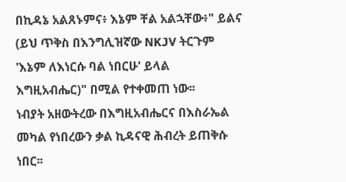በኪዳኔ አልጸኑምና፥ እኔም ቸል አልኋቸው፥" ይልና (ይህ ጥቅስ በእንግሊዝኛው NKJV ትርጉም 'እኔም ለእነርሱ ባል ነበርሁ' ይላል እግዚአብሔር)" በሚል የተቀመጠ ነው፡፡
ነብያት አዘውትረው በእግዚአብሔርና በእስራኤል መካል የነበረውን ቃል ኪዳናዊ ሕብረት ይጠቅሱ ነበር፡፡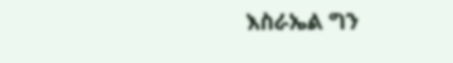እስራኤል ግን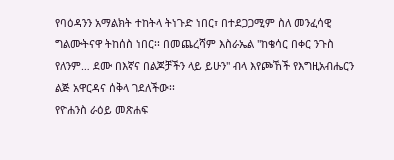የባዕዳንን አማልክት ተከትላ ትነጉድ ነበር፣ በተደጋጋሚም ስለ መንፈሳዊ ግልሙትናዋ ትከሰስ ነበር፡፡ በመጨረሻም እስራኤል "ከቄሳር በቀር ንጉስ የለንም… ደሙ በእኛና በልጆቻችን ላይ ይሁን" ብላ እየጮኸች የእግዚአብሔርን ልጅ አዋርዳና ሰቅላ ገደለችው፡፡
የዮሐንስ ራዕይ መጽሐፍ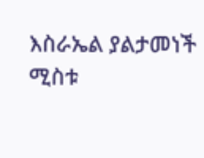እስራኤል ያልታመነች ሚስቱ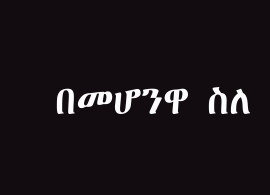በመሆንዋ ስለ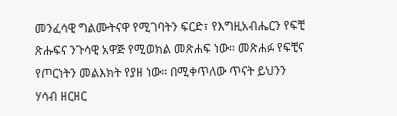መንፈሳዊ ግልሙትናዋ የሚገባትን ፍርድ፣ የእግዚአብሔርን የፍቺ ጽሑፍና ንጉሳዊ አዋጅ የሚወክል መጽሐፍ ነው፡፡ መጽሐፉ የፍቺና የጦርነትን መልእክት የያዘ ነው። በሚቀጥለው ጥናት ይህንን ሃሳብ ዘርዘር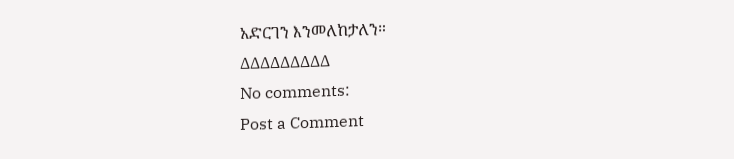አድርገን እንመለከታለን።
∆∆∆∆∆∆∆∆∆
No comments:
Post a Comment